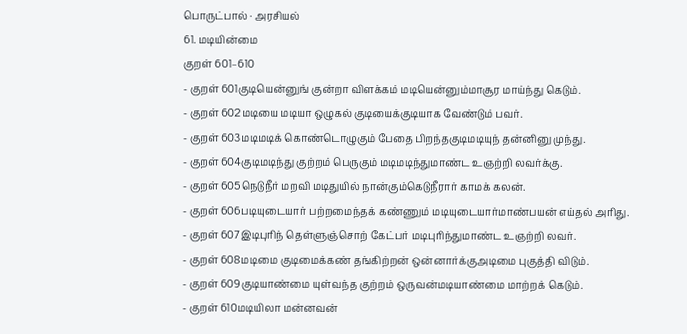பொருட்பால் · அரசியல்
61. மடியின்மை
குறள் 601–610
- குறள் 601குடியென்னுங் குன்றா விளக்கம் மடியென்னும்மாசூர மாய்ந்து கெடும்.
- குறள் 602மடியை மடியா ஒழுகல் குடியைக்குடியாக வேண்டும் பவர்.
- குறள் 603மடிமடிக் கொண்டொழுகும் பேதை பிறந்தகுடிமடியுந் தன்னினு முந்து.
- குறள் 604குடிமடிந்து குற்றம் பெருகும் மடிமடிந்துமாண்ட உஞற்றி லவர்க்கு.
- குறள் 605நெடுநீர் மறவி மடிதுயில் நான்கும்கெடுநீரார் காமக் கலன்.
- குறள் 606படியுடையார் பற்றமைந்தக் கண்ணும் மடியுடையார்மாண்பயன் எய்தல் அரிது.
- குறள் 607இடிபுரிந் தெள்ளுஞ்சொற் கேட்பர் மடிபுரிந்துமாண்ட உஞற்றி லவர்.
- குறள் 608மடிமை குடிமைக்கண் தங்கிற்றன் ஒன்னார்க்குஅடிமை புகுத்தி விடும்.
- குறள் 609குடியாண்மை யுள்வந்த குற்றம் ஒருவன்மடியாண்மை மாற்றக் கெடும்.
- குறள் 610மடியிலா மன்னவன்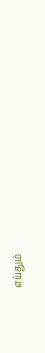எய்தும்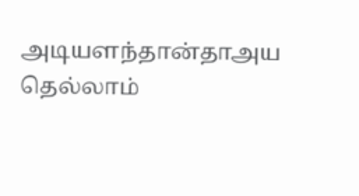அடியளந்தான்தாஅய தெல்லாம்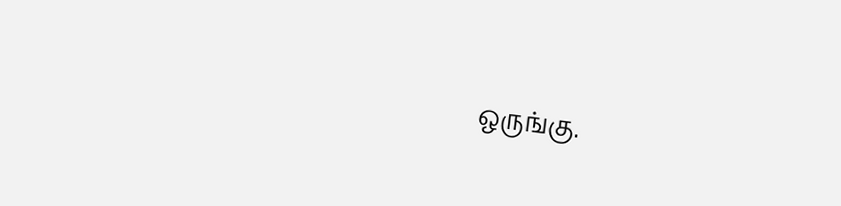ஒருங்கு.